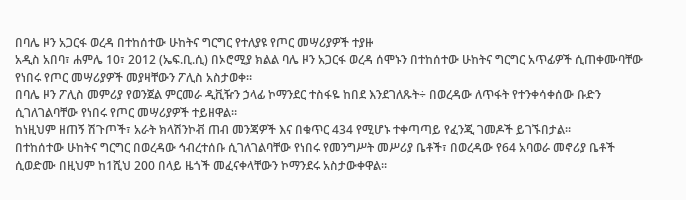በባሌ ዞን አጋርፋ ወረዳ በተከሰተው ሁከትና ግርግር የተለያዩ የጦር መሣሪያዎች ተያዙ
አዲስ አበባ፣ ሐምሌ 10፣ 2012 (ኤፍ.ቢ.ሲ) በኦሮሚያ ክልል ባሌ ዞን አጋርፋ ወረዳ ሰሞኑን በተከሰተው ሁከትና ግርግር አጥፊዎች ሲጠቀሙባቸው የነበሩ የጦር መሣሪያዎች መያዛቸውን ፖሊስ አስታወቀ።
በባሌ ዞን ፖሊስ መምሪያ የወንጀል ምርመራ ዲቪዥን ኃላፊ ኮማንደር ተስፋዬ ከበደ እንደገለጹት÷ በወረዳው ለጥፋት የተንቀሳቀሰው ቡድን ሲገለገልባቸው የነበሩ የጦር መሣሪያዎች ተይዘዋል።
ከነዚህም ዘጠኝ ሽጉጦች፣ አራት ክላሽንኮቭ ጠብ መንጃዎች እና በቁጥር 434 የሚሆኑ ተቀጣጣይ የፈንጂ ገመዶች ይገኙበታል፡፡
በተከሰተው ሁከትና ግርግር በወረዳው ኅብረተሰቡ ሲገለገልባቸው የነበሩ የመንግሥት መሥሪያ ቤቶች፣ በወረዳው የ64 አባወራ መኖሪያ ቤቶች ሲወድሙ በዚህም ከ1ሺህ 200 በላይ ዜጎች መፈናቀላቸውን ኮማንደሩ አስታውቀዋል፡፡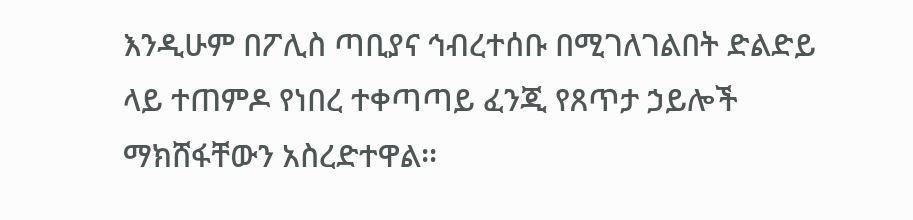እንዲሁም በፖሊስ ጣቢያና ኅብረተሰቡ በሚገለገልበት ድልድይ ላይ ተጠምዶ የነበረ ተቀጣጣይ ፈንጂ የጸጥታ ኃይሎች ማክሸፋቸውን አስረድተዋል፡፡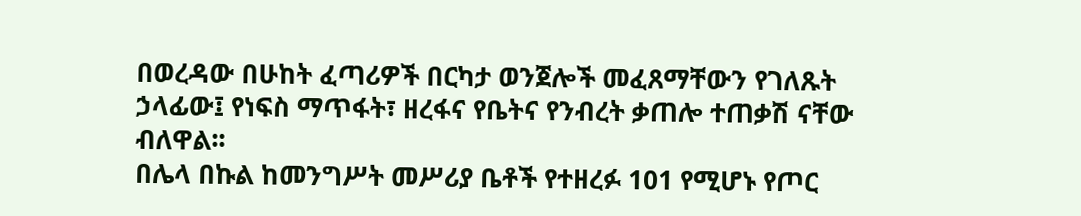በወረዳው በሁከት ፈጣሪዎች በርካታ ወንጀሎች መፈጸማቸውን የገለጹት ኃላፊው፤ የነፍስ ማጥፋት፣ ዘረፋና የቤትና የንብረት ቃጠሎ ተጠቃሽ ናቸው ብለዋል፡፡
በሌላ በኩል ከመንግሥት መሥሪያ ቤቶች የተዘረፉ 101 የሚሆኑ የጦር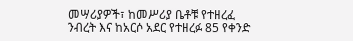መሣሪያዎች፣ ከመሥሪያ ቤቶቹ የተዘረፈ ንብረት እና ከአርሶ አደር የተዘረፉ 85 የቀንድ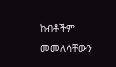ከብቶችም መመለሳቸውን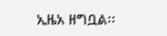ኢዜአ ዘግቧል፡፡